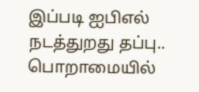இப்படி ஐபிஎல் நடத்துறது தப்பு.. பொறாமையில்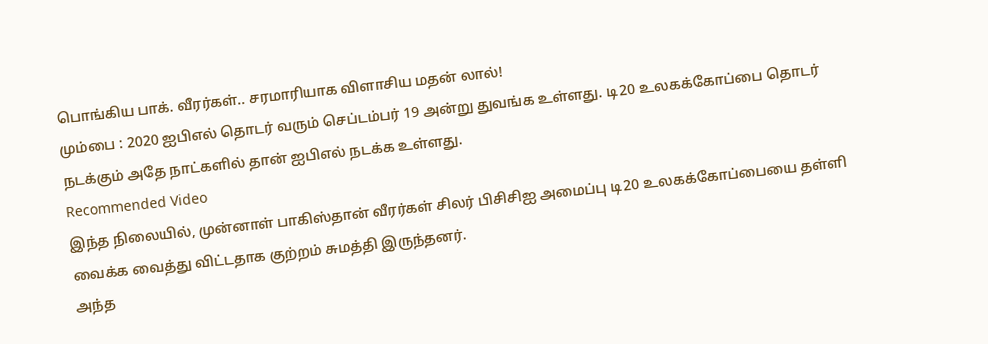பொங்கிய பாக். வீரர்கள்.. சரமாரியாக விளாசிய மதன் லால்!
மும்பை : 2020 ஐபிஎல் தொடர் வரும் செப்டம்பர் 19 அன்று துவங்க உள்ளது. டி20 உலகக்கோப்பை தொடர் நடக்கும் அதே நாட்களில் தான் ஐபிஎல் நடக்க உள்ளது.
Recommended Video
இந்த நிலையில், முன்னாள் பாகிஸ்தான் வீரர்கள் சிலர் பிசிசிஐ அமைப்பு டி20 உலகக்கோப்பையை தள்ளி வைக்க வைத்து விட்டதாக குற்றம் சுமத்தி இருந்தனர்.
அந்த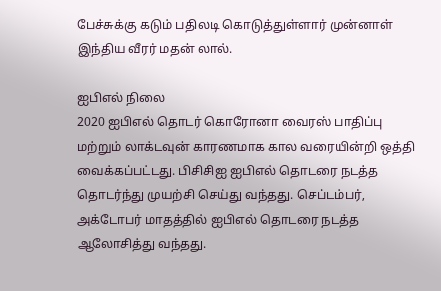பேச்சுக்கு கடும் பதிலடி கொடுத்துள்ளார் முன்னாள் இந்திய வீரர் மதன் லால்.

ஐபிஎல் நிலை
2020 ஐபிஎல் தொடர் கொரோனா வைரஸ் பாதிப்பு மற்றும் லாக்டவுன் காரணமாக கால வரையின்றி ஒத்தி வைக்கப்பட்டது. பிசிசிஐ ஐபிஎல் தொடரை நடத்த தொடர்ந்து முயற்சி செய்து வந்தது. செப்டம்பர், அக்டோபர் மாதத்தில் ஐபிஎல் தொடரை நடத்த ஆலோசித்து வந்தது.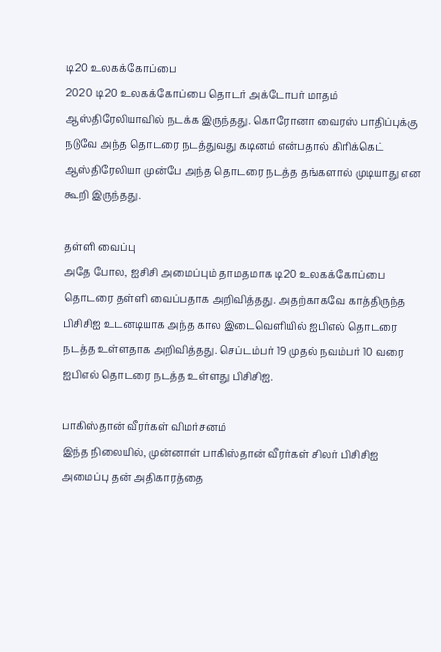டி20 உலகக்கோப்பை
2020 டி20 உலகக்கோப்பை தொடர் அக்டோபர் மாதம் ஆஸ்திரேலியாவில் நடக்க இருந்தது. கொரோனா வைரஸ் பாதிப்புக்கு நடுவே அந்த தொடரை நடத்துவது கடினம் என்பதால் கிரிக்கெட் ஆஸ்திரேலியா முன்பே அந்த தொடரை நடத்த தங்களால் முடியாது என கூறி இருந்தது.

தள்ளி வைப்பு
அதே போல, ஐசிசி அமைப்பும் தாமதமாக டி20 உலகக்கோப்பை தொடரை தள்ளி வைப்பதாக அறிவித்தது. அதற்காகவே காத்திருந்த பிசிசிஐ உடனடியாக அந்த கால இடைவெளியில் ஐபிஎல் தொடரை நடத்த உள்ளதாக அறிவித்தது. செப்டம்பர் 19 முதல் நவம்பர் 10 வரை ஐபிஎல் தொடரை நடத்த உள்ளது பிசிசிஐ.

பாகிஸ்தான் வீரர்கள் விமர்சனம்
இந்த நிலையில், முன்னாள் பாகிஸ்தான் வீரர்கள் சிலர் பிசிசிஐ அமைப்பு தன் அதிகாரத்தை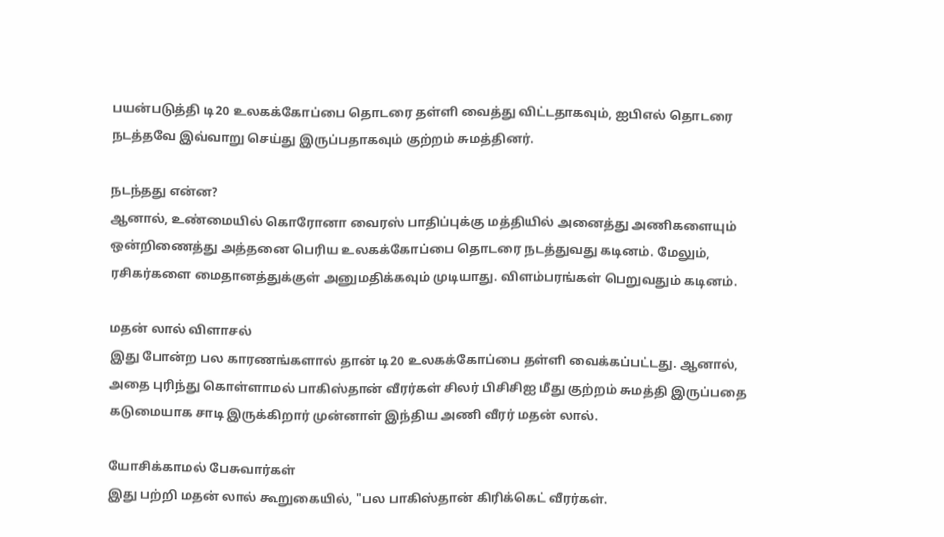பயன்படுத்தி டி20 உலகக்கோப்பை தொடரை தள்ளி வைத்து விட்டதாகவும், ஐபிஎல் தொடரை நடத்தவே இவ்வாறு செய்து இருப்பதாகவும் குற்றம் சுமத்தினர்.

நடந்தது என்ன?
ஆனால், உண்மையில் கொரோனா வைரஸ் பாதிப்புக்கு மத்தியில் அனைத்து அணிகளையும் ஒன்றிணைத்து அத்தனை பெரிய உலகக்கோப்பை தொடரை நடத்துவது கடினம். மேலும், ரசிகர்களை மைதானத்துக்குள் அனுமதிக்கவும் முடியாது. விளம்பரங்கள் பெறுவதும் கடினம்.

மதன் லால் விளாசல்
இது போன்ற பல காரணங்களால் தான் டி20 உலகக்கோப்பை தள்ளி வைக்கப்பட்டது. ஆனால், அதை புரிந்து கொள்ளாமல் பாகிஸ்தான் வீரர்கள் சிலர் பிசிசிஐ மீது குற்றம் சுமத்தி இருப்பதை கடுமையாக சாடி இருக்கிறார் முன்னாள் இந்திய அணி வீரர் மதன் லால்.

யோசிக்காமல் பேசுவார்கள்
இது பற்றி மதன் லால் கூறுகையில், "பல பாகிஸ்தான் கிரிக்கெட் வீரர்கள்.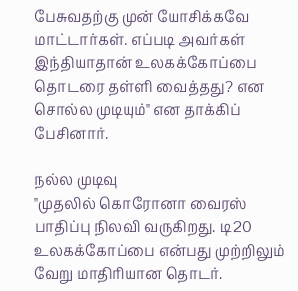பேசுவதற்கு முன் யோசிக்கவே மாட்டார்கள். எப்படி அவர்கள் இந்தியாதான் உலகக்கோப்பை தொடரை தள்ளி வைத்தது? என சொல்ல முடியும்" என தாக்கிப் பேசினார்.

நல்ல முடிவு
"முதலில் கொரோனா வைரஸ் பாதிப்பு நிலவி வருகிறது. டி20 உலகக்கோப்பை என்பது முற்றிலும் வேறு மாதிரியான தொடர்.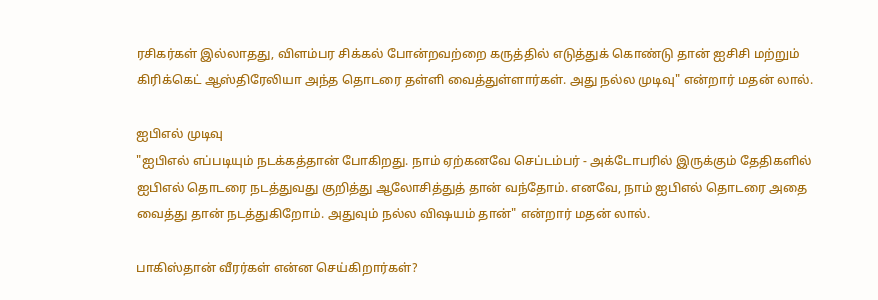ரசிகர்கள் இல்லாதது, விளம்பர சிக்கல் போன்றவற்றை கருத்தில் எடுத்துக் கொண்டு தான் ஐசிசி மற்றும் கிரிக்கெட் ஆஸ்திரேலியா அந்த தொடரை தள்ளி வைத்துள்ளார்கள். அது நல்ல முடிவு" என்றார் மதன் லால்.

ஐபிஎல் முடிவு
"ஐபிஎல் எப்படியும் நடக்கத்தான் போகிறது. நாம் ஏற்கனவே செப்டம்பர் - அக்டோபரில் இருக்கும் தேதிகளில் ஐபிஎல் தொடரை நடத்துவது குறித்து ஆலோசித்துத் தான் வந்தோம். எனவே, நாம் ஐபிஎல் தொடரை அதை வைத்து தான் நடத்துகிறோம். அதுவும் நல்ல விஷயம் தான்" என்றார் மதன் லால்.

பாகிஸ்தான் வீரர்கள் என்ன செய்கிறார்கள்?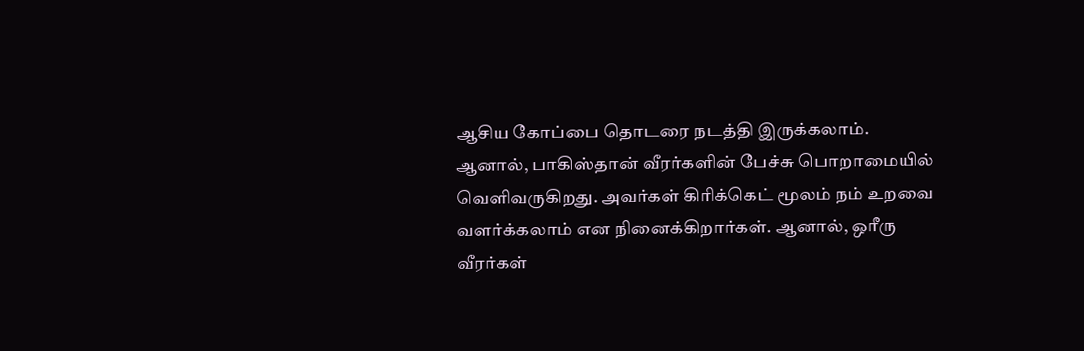ஆசிய கோப்பை தொடரை நடத்தி இருக்கலாம். ஆனால், பாகிஸ்தான் வீரர்களின் பேச்சு பொறாமையில் வெளிவருகிறது. அவர்கள் கிரிக்கெட் மூலம் நம் உறவை வளர்க்கலாம் என நினைக்கிறார்கள். ஆனால், ஒரீரு வீரர்கள்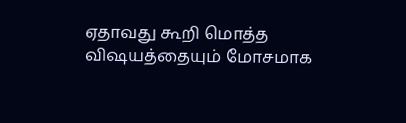ஏதாவது கூறி மொத்த விஷயத்தையும் மோசமாக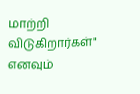மாற்றி விடுகிறார்கள்" எனவும்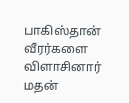பாகிஸ்தான் வீரர்களை விளாசினார் மதன்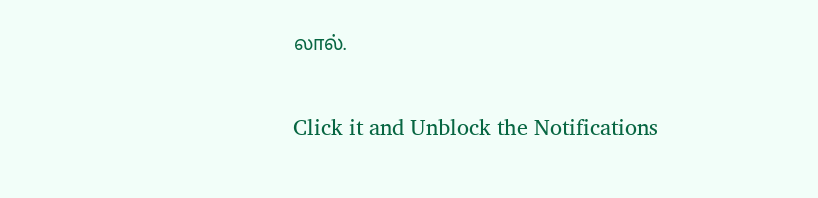லால்.


Click it and Unblock the Notifications